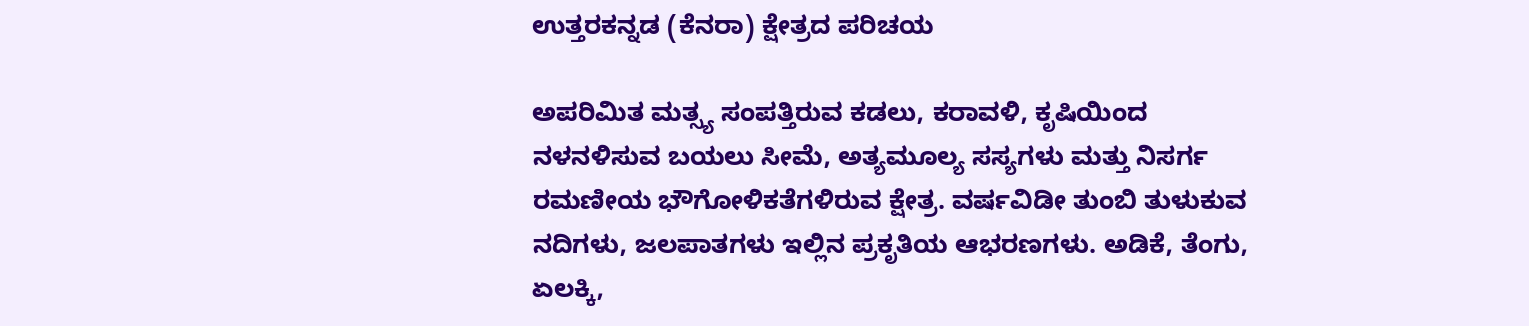ಉತ್ತರಕನ್ನಡ (ಕೆನರಾ) ಕ್ಷೇತ್ರದ ಪರಿಚಯ

ಅಪರಿಮಿತ ಮತ್ಸ್ಯ ಸಂಪತ್ತಿರುವ ಕಡಲು, ಕರಾವಳಿ, ಕೃಷಿಯಿಂದ ನಳನಳಿಸುವ ಬಯಲು ಸೀಮೆ, ಅತ್ಯಮೂಲ್ಯ ಸಸ್ಯಗಳು ಮತ್ತು ನಿಸರ್ಗ ರಮಣೀಯ ಭೌಗೋಳಿಕತೆಗಳಿರುವ ಕ್ಷೇತ್ರ. ವರ್ಷವಿಡೀ ತುಂಬಿ ತುಳುಕುವ ನದಿಗಳು, ಜಲಪಾತಗಳು ಇಲ್ಲಿನ ಪ್ರಕೃತಿಯ ಆಭರಣಗಳು. ಅಡಿಕೆ, ತೆಂಗು, ಏಲಕ್ಕಿ,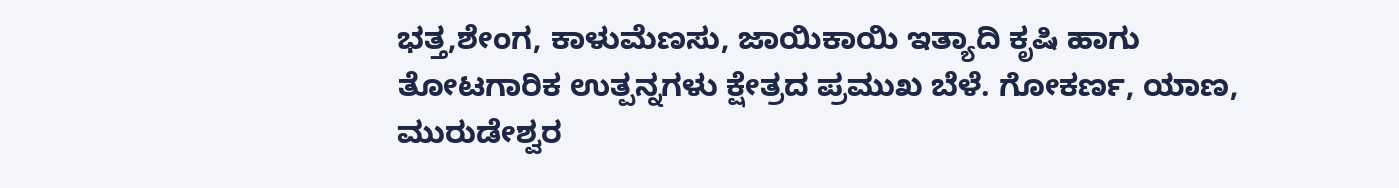ಭತ್ತ,ಶೇಂಗ, ಕಾಳುಮೆಣಸು, ಜಾಯಿಕಾಯಿ ಇತ್ಯಾದಿ ಕೃಷಿ ಹಾಗು ತೋಟಗಾರಿಕ ಉತ್ಪನ್ನಗಳು ಕ್ಷೇತ್ರದ ಪ್ರಮುಖ ಬೆಳೆ. ಗೋಕರ್ಣ, ಯಾಣ, ಮುರುಡೇಶ್ವರ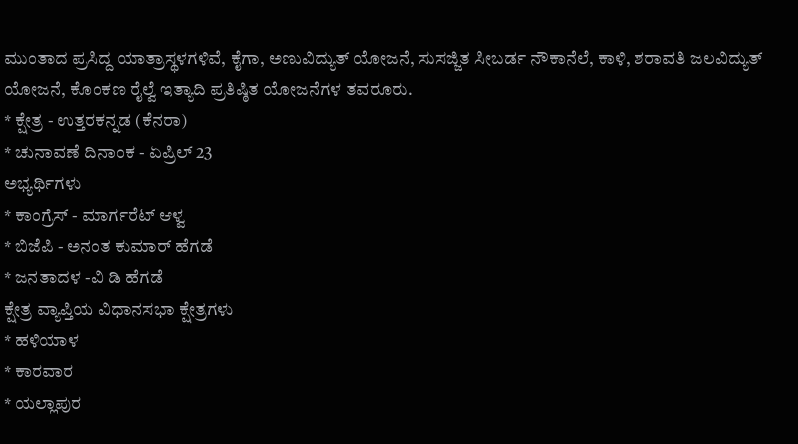ಮುಂತಾದ ಪ್ರಸಿದ್ದ ಯಾತ್ರಾಸ್ಥಳಗಳಿವೆ, ಕೈಗಾ, ಅಣುವಿದ್ಯುತ್ ಯೋಜನೆ, ಸುಸಜ್ಜಿತ ಸೀಬರ್ಡ ನೌಕಾನೆಲೆ, ಕಾಳಿ, ಶರಾವತಿ ಜಲವಿದ್ಯುತ್ ಯೋಜನೆ, ಕೊಂಕಣ ರೈಲ್ವೆ ಇತ್ಯಾದಿ ಪ್ರತಿಷ್ಠಿತ ಯೋಜನೆಗಳ ತವರೂರು.
* ಕ್ಷೇತ್ರ - ಉತ್ತರಕನ್ನಡ (ಕೆನರಾ)
* ಚುನಾವಣೆ ದಿನಾಂಕ - ಏಪ್ರಿಲ್ 23
ಅಭ್ಯರ್ಥಿಗಳು
* ಕಾಂಗ್ರೆಸ್ - ಮಾರ್ಗರೆಟ್ ಆಳ್ವ
* ಬಿಜೆಪಿ - ಅನಂತ ಕುಮಾರ್ ಹೆಗಡೆ
* ಜನತಾದಳ -ವಿ ಡಿ ಹೆಗಡೆ
ಕ್ಷೇತ್ರ ವ್ಯಾಪ್ತಿಯ ವಿಧಾನಸಭಾ ಕ್ಷೇತ್ರಗಳು
* ಹಳಿಯಾಳ
* ಕಾರವಾರ
* ಯಲ್ಲಾಪುರ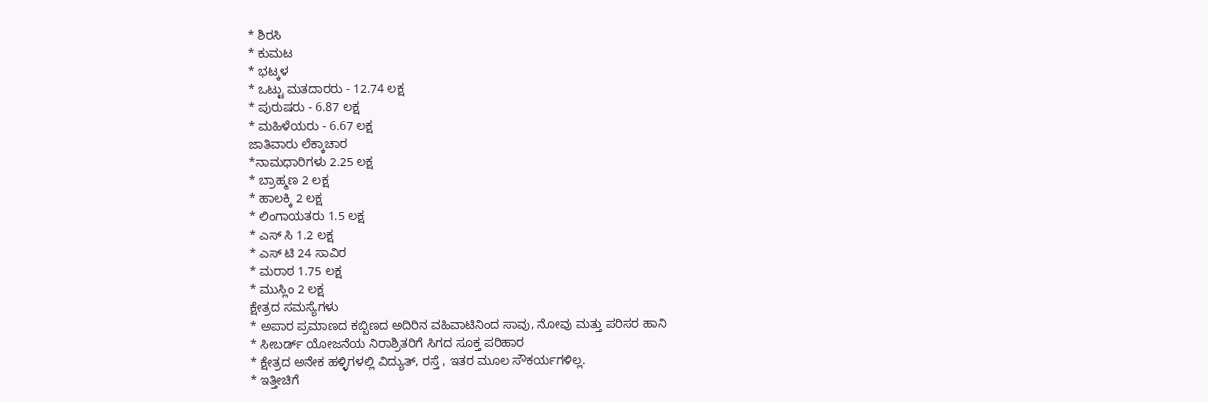* ಶಿರಸಿ
* ಕುಮಟ
* ಭಟ್ಕಳ
* ಒಟ್ಟು ಮತದಾರರು - 12.74 ಲಕ್ಷ
* ಪುರುಷರು - 6.87 ಲಕ್ಷ
* ಮಹಿಳೆಯರು - 6.67 ಲಕ್ಷ
ಜಾತಿವಾರು ಲೆಕ್ಕಾಚಾರ
*ನಾಮಧಾರಿಗಳು 2.25 ಲಕ್ಷ
* ಬ್ರಾಹ್ಮಣ 2 ಲಕ್ಷ
* ಹಾಲಕ್ಕಿ 2 ಲಕ್ಷ
* ಲಿಂಗಾಯತರು 1.5 ಲಕ್ಷ
* ಎಸ್ ಸಿ 1.2 ಲಕ್ಷ
* ಎಸ್ ಟಿ 24 ಸಾವಿರ
* ಮರಾಠ 1.75 ಲಕ್ಷ
* ಮುಸ್ಲಿಂ 2 ಲಕ್ಷ
ಕ್ಷೇತ್ರದ ಸಮಸ್ಯೆಗಳು
* ಅಪಾರ ಪ್ರಮಾಣದ ಕಬ್ಬಿಣದ ಅದಿರಿನ ವಹಿವಾಟಿನಿಂದ ಸಾವು, ನೋವು ಮತ್ತು ಪರಿಸರ ಹಾನಿ
* ಸೀಬರ್ಡ್ ಯೋಜನೆಯ ನಿರಾಶ್ರಿತರಿಗೆ ಸಿಗದ ಸೂಕ್ತ ಪರಿಹಾರ
* ಕ್ಷೇತ್ರದ ಅನೇಕ ಹಳ್ಳಿಗಳಲ್ಲಿ ವಿದ್ಯುತ್, ರಸ್ತೆ , ಇತರ ಮೂಲ ಸೌಕರ್ಯಗಳಿಲ್ಲ.
* ಇತ್ತೀಚಿಗೆ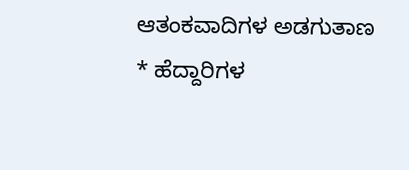ಆತಂಕವಾದಿಗಳ ಅಡಗುತಾಣ
* ಹೆದ್ದಾರಿಗಳ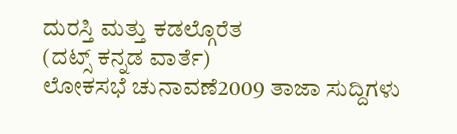ದುರಸ್ತಿ ಮತ್ತು ಕಡಲ್ಗೊರೆತ
(ದಟ್ಸ್ ಕನ್ನಡ ವಾರ್ತೆ)
ಲೋಕಸಭೆ ಚುನಾವಣೆ2009 ತಾಜಾ ಸುದ್ದಿಗಳು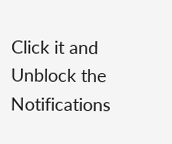Click it and Unblock the Notifications